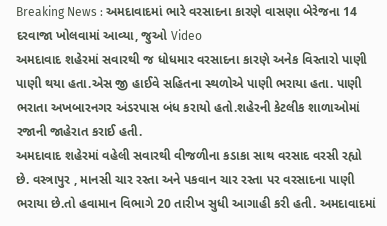Breaking News : અમદાવાદમાં ભારે વરસાદના કારણે વાસણા બેરેજના 14 દરવાજા ખોલવામાં આવ્યા, જુઓ Video
અમદાવાદ શહેરમાં સવારથી જ ધોધમાર વરસાદના કારણે અનેક વિસ્તારો પાણી પાણી થયા હતા.એસ જી હાઈવે સહિતના સ્થળોએ પાણી ભરાયા હતા. પાણી ભરાતા અખબારનગર અંડરપાસ બંધ કરાયો હતો.શહેરની કેટલીક શાળાઓમાં રજાની જાહેરાત કરાઈ હતી.
અમદાવાદ શહેરમાં વહેલી સવારથી વીજળીના કડાકા સાથ વરસાદ વરસી રહ્યો છે. વસ્ત્રાપુર , માનસી ચાર રસ્તા અને પકવાન ચાર રસ્તા પર વરસાદના પાણી ભરાયા છે.તો હવામાન વિભાગે 20 તારીખ સુધી આગાહી કરી હતી. અમદાવાદમાં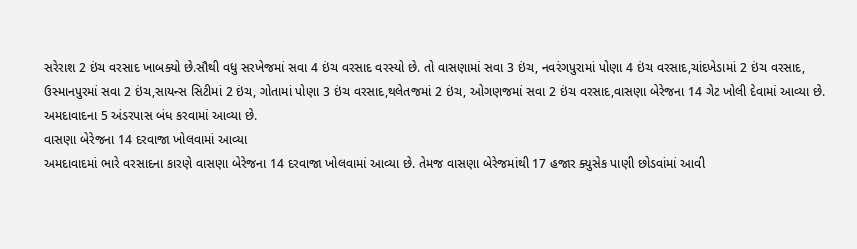સરેરાશ 2 ઇંચ વરસાદ ખાબક્યો છે.સૌથી વધુ સરખેજમાં સવા 4 ઇંચ વરસાદ વરસ્યો છે. તો વાસણામાં સવા 3 ઇંચ, નવરંગપુરામાં પોણા 4 ઇંચ વરસાદ,ચાંદખેડામાં 2 ઇંચ વરસાદ, ઉસ્માનપુરમાં સવા 2 ઇંચ,સાયન્સ સિટીમાં 2 ઇંચ, ગોતામાં પોણા 3 ઇંચ વરસાદ,થલેતજમાં 2 ઇંચ, ઓગણજમાં સવા 2 ઇંચ વરસાદ,વાસણા બેરેજના 14 ગેટ ખોલી દેવામાં આવ્યા છે. અમદાવાદના 5 અંડરપાસ બંધ કરવામાં આવ્યા છે.
વાસણા બેરેજના 14 દરવાજા ખોલવામાં આવ્યા
અમદાવાદમાં ભારે વરસાદના કારણે વાસણા બેરેજના 14 દરવાજા ખોલવામાં આવ્યા છે. તેમજ વાસણા બેરેજમાંથી 17 હજાર ક્યુસેક પાણી છોડવાંમાં આવી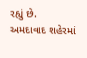રહ્યું છે.
અમદાવાદ શહેરમાં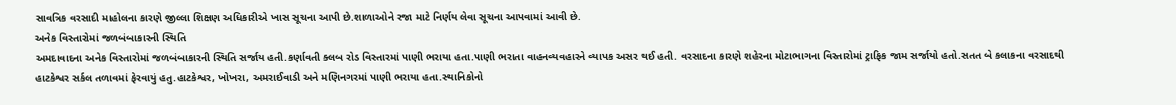સાવત્રિક વરસાદી માહોલના કારણે જીલ્લા શિક્ષણ અધિકારીએ ખાસ સૂચના આપી છે.શાળાઓને રજા માટે નિર્ણય લેવા સૂચના આપવામાં આવી છે.
અનેક વિસ્તારોમાં જળબંબાકારની સ્થિતિ
અમદાવાદના અનેક વિસ્તારોમાં જળબંબાકારની સ્થિતિ સર્જાય હતી.કર્ણાવતી ક્લબ રોડ વિસ્તારમાં પાણી ભરાયા હતા.પાણી ભરાતા વાહનવ્યવહારને વ્યાપક અસર થઈ હતી. વરસાદના કારણે શહેરના મોટાભાગના વિસ્તારોમાં ટ્રાફિક જામ સર્જાયો હતો.સતત બે કલાકના વરસાદથી હાટકેશ્વર સર્કલ તળાવમાં ફેરવાયું હતુ.હાટકેશ્વર, ખોખરા, અમરાઈવાડી અને મણિનગરમાં પાણી ભરાયા હતા.સ્થાનિકોનો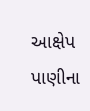આક્ષેપ પાણીના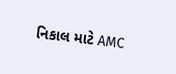નિકાલ માટે AMC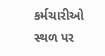કર્મચારીઓ સ્થળ પર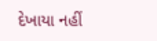દેખાયા નહીં